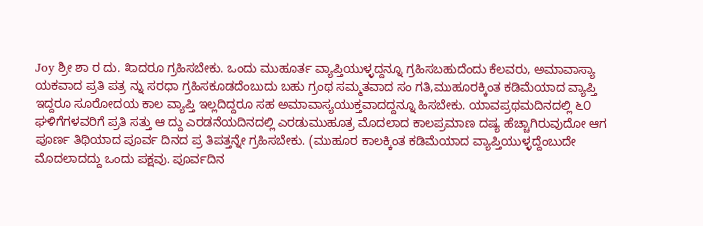Joy ಶ್ರೀ ಶಾ ರ ದು. ೩ಾದರೂ ಗ್ರಹಿಸಬೇಕು. ಒಂದು ಮುಹೂರ್ತ ವ್ಯಾಪ್ತಿಯುಳ್ಳದ್ದನ್ನೂ ಗ್ರಹಿಸಬಹುದೆಂದು ಕೆಲವರು, ಅಮಾವಾಸ್ಯಾ ಯಕವಾದ ಪ್ರತಿ ಪತ್ರ ನ್ನು ಸರಧಾ ಗ್ರಹಿಸಕೂಡದೆಂಬುದು ಬಹು ಗ್ರಂಥ ಸಮ್ಮತವಾದ ಸಂ ಗತಿ,ಮುಹೂರಕ್ಕಿಂತ ಕಡಿಮೆಯಾದ ವ್ಯಾಪ್ತಿ ಇದ್ದರೂ ಸೂರೋದಯ ಕಾಲ ವ್ಯಾಪ್ತಿ ಇಲ್ಲದಿದ್ದರೂ ಸಹ ಅಮಾವಾಸ್ಯಯುಕ್ತವಾದದ್ದನ್ನೂ ಹಿಸಬೇಕು. ಯಾವಪ್ರಥಮದಿನದಲ್ಲಿ ೬೦ ಘಳಿಗೆಗಳವರಿಗೆ ಪ್ರತಿ ಸತ್ತು ಆ ದ್ದು ಎರಡನೆಯದಿನದಲ್ಲಿ ಎರಡುಮುಹೂತ್ರ ಮೊದಲಾದ ಕಾಲಪ್ರಮಾಣ ದಷ್ಯ ಹೆಚ್ಚಾಗಿರುವುದೋ ಆಗ ಪೂರ್ಣ ತಿಥಿಯಾದ ಪೂರ್ವ ದಿನದ ಪ್ರ ತಿಪತ್ತನ್ನೇ ಗ್ರಹಿಸಬೇಕು. (ಮುಹೂರ ಕಾಲಕ್ಕಿಂತ ಕಡಿಮೆಯಾದ ವ್ಯಾಪ್ತಿಯುಳ್ಳದ್ದೆಂಬುದೇ ಮೊದಲಾದದ್ದು ಒಂದು ಪಕ್ಷವು. ಪೂರ್ವದಿನ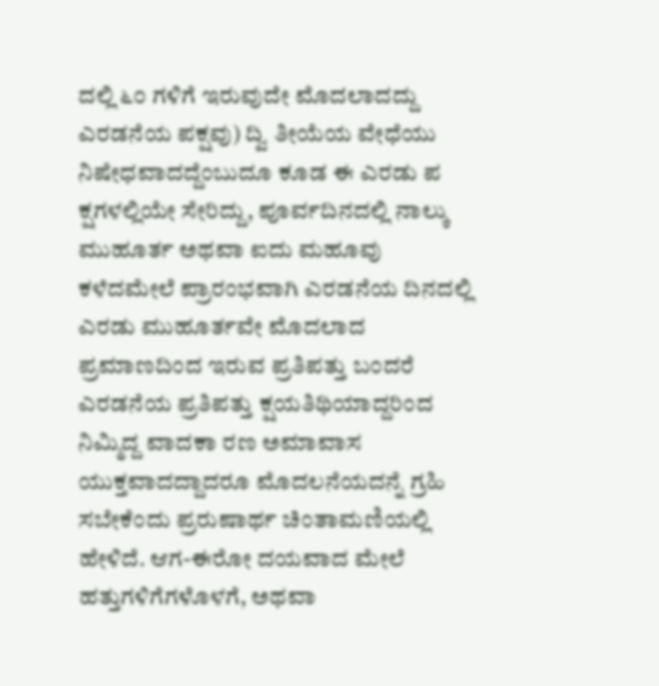ದಲ್ಲಿ ೬೦ ಗಳಿಗೆ ಇರುವುದೇ ಮೊದಲಾದದ್ದು ಎರಡನೆಯ ಪಕ್ಷವು) ದ್ವಿ ತೀಯೆಯ ವೇಧೆಯು ನಿಷೇಧವಾದದ್ದೆಂಬುದೂ ಕೂಡ ಈ ಎರಡು ಪ ಕ್ಷಗಳಲ್ಲಿಯೇ ಸೇರಿದ್ದು, ಪೂರ್ವದಿನದಲ್ಲಿ ನಾಲ್ಕು ಮುಹೂರ್ತ ಅಥವಾ ಐದು ಮಹೂವು ಕಳೆದಮೇಲೆ ಪ್ರಾರಂಭವಾಗಿ ಎರಡನೆಯ ದಿನದಲ್ಲಿ ಎರಡು ಮುಹೂರ್ತವೇ ಮೊದಲಾದ ಪ್ರಮಾಣದಿಂದ ಇರುವ ಪ್ರತಿಪತ್ತು ಬಂದರೆ ಎರಡನೆಯ ಪ್ರತಿಪತ್ತು ಕ್ಷಯತಿಥಿಯಾದ್ದರಿಂದ ನಿಮ್ಮಿದ್ದ ವಾದಕಾ ರಣ ಅಮಾವಾಸ ಯುಕ್ತವಾದದ್ದಾದರೂ ಮೊದಲನೆಯದನ್ನೆ ಗ್ರಹಿ ಸಬೇಕೆಂದು ಪ್ರರುಷಾರ್ಥ ಚಿಂತಾಮಣಿಯಲ್ಲಿ ಹೇಳಿದೆ. ಆಗ-ಈರೋ ದಯವಾದ ಮೇಲೆ ಹತ್ತುಗಳಿಗೆಗಳೊಳಗೆ, ಅಥವಾ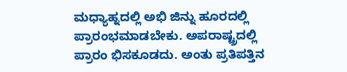ಮಧ್ಯಾಹ್ನದಲ್ಲಿ ಅಭಿ ಜಿನ್ನು ಹೂರದಲ್ಲಿ ಪ್ರಾರಂಭಮಾಡಬೇಕು. ಅಪರಾಷ್ಟ್ರದಲ್ಲಿ ಪ್ರಾರಂ ಭಿಸಕೂಡದು. ಅಂತು ಪ್ರತಿಪತ್ತಿನ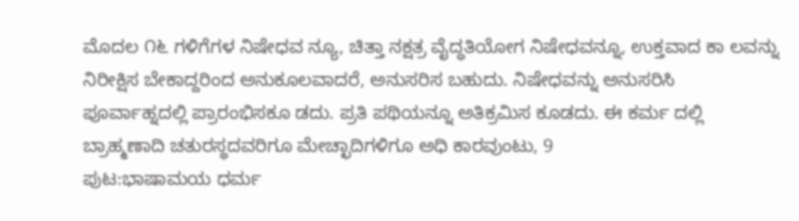ಮೊದಲ ೧೬ ಗಳಿಗೆಗಳ ನಿಷೇಧವ ನ್ಯೂ, ಚಿತ್ತಾ ನಕ್ಷತ್ರ ವೈದ್ಧತಿಯೋಗ ನಿಷೇಧವನ್ನೂ, ಉಕ್ತವಾದ ಕಾ ಲವನ್ನು ನಿರೀಕ್ಷಿಸ ಬೇಕಾದ್ದರಿಂದ ಅನುಕೂಲವಾದರೆ, ಅನುಸರಿಸ ಬಹುದು. ನಿಷೇಧವನ್ನು ಅನುಸರಿಸಿ ಪೂರ್ವಾಹ್ನದಲ್ಲಿ ಪ್ರಾರಂಭಿಸಕೂ ಡದು. ಪ್ರತಿ ಪಥಿಯನ್ನೂ ಅತಿಕ್ರಮಿಸ ಕೂಡದು. ಈ ಕರ್ಮ ದಲ್ಲಿ ಬ್ರಾಹ್ಮಣಾದಿ ಚತುರಸ್ಥದವರಿಗೂ ಮೇಚ್ಛಾದಿಗಳಿಗೂ ಅಧಿ ಕಾರವುಂಟು, 9
ಪುಟ:ಭಾಷಾಮಯ ಧರ್ಮ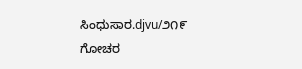ಸಿಂಧುಸಾರ.djvu/೨೧೯
ಗೋಚರ